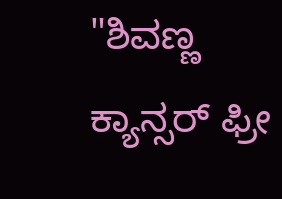"ಶಿವಣ್ಣ ಕ್ಯಾನ್ಸರ್ ಫ್ರೀ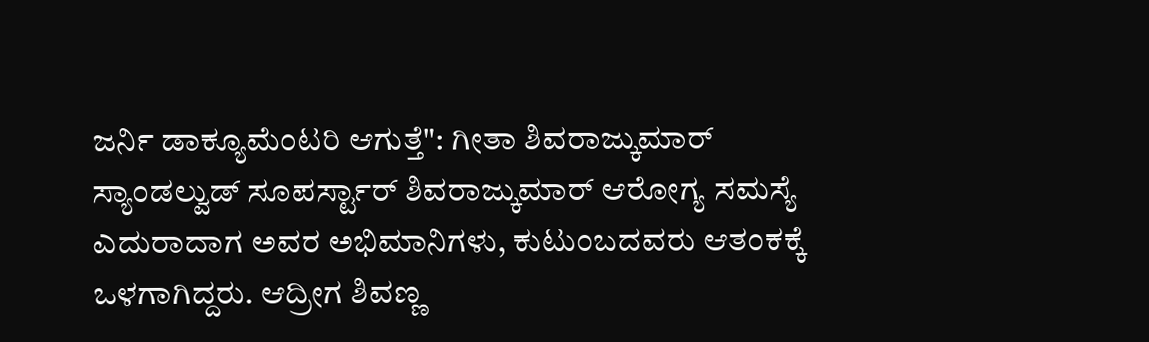ಜರ್ನಿ ಡಾಕ್ಯೂಮೆಂಟರಿ ಆಗುತ್ತೆ": ಗೀತಾ ಶಿವರಾಜ್ಕುಮಾರ್
ಸ್ಯಾಂಡಲ್ವುಡ್ ಸೂಪರ್ಸ್ಟಾರ್ ಶಿವರಾಜ್ಕುಮಾರ್ ಆರೋಗ್ಯ ಸಮಸ್ಯೆ ಎದುರಾದಾಗ ಅವರ ಅಭಿಮಾನಿಗಳು, ಕುಟುಂಬದವರು ಆತಂಕಕ್ಕೆ ಒಳಗಾಗಿದ್ದರು. ಆದ್ರೀಗ ಶಿವಣ್ಣ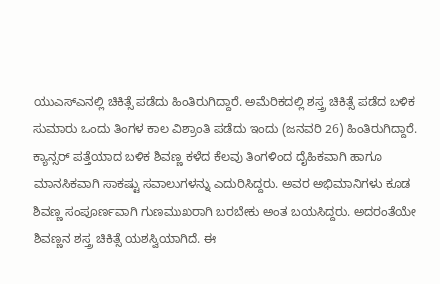ಯುಎಸ್ಎನಲ್ಲಿ ಚಿಕಿತ್ಸೆ ಪಡೆದು ಹಿಂತಿರುಗಿದ್ದಾರೆ. ಅಮೆರಿಕದಲ್ಲಿ ಶಸ್ತ್ರ ಚಿಕಿತ್ಸೆ ಪಡೆದ ಬಳಿಕ ಸುಮಾರು ಒಂದು ತಿಂಗಳ ಕಾಲ ವಿಶ್ರಾಂತಿ ಪಡೆದು ಇಂದು (ಜನವರಿ 26) ಹಿಂತಿರುಗಿದ್ದಾರೆ.
ಕ್ಯಾನ್ಸರ್ ಪತ್ತೆಯಾದ ಬಳಿಕ ಶಿವಣ್ಣ ಕಳೆದ ಕೆಲವು ತಿಂಗಳಿಂದ ದೈಹಿಕವಾಗಿ ಹಾಗೂ ಮಾನಸಿಕವಾಗಿ ಸಾಕಷ್ಟು ಸವಾಲುಗಳನ್ನು ಎದುರಿಸಿದ್ದರು. ಅವರ ಅಭಿಮಾನಿಗಳು ಕೂಡ ಶಿವಣ್ಣ ಸಂಪೂರ್ಣವಾಗಿ ಗುಣಮುಖರಾಗಿ ಬರಬೇಕು ಅಂತ ಬಯಸಿದ್ದರು. ಅದರಂತೆಯೇ ಶಿವಣ್ಣನ ಶಸ್ತ್ರ ಚಿಕಿತ್ಸೆ ಯಶಸ್ವಿಯಾಗಿದೆ. ಈ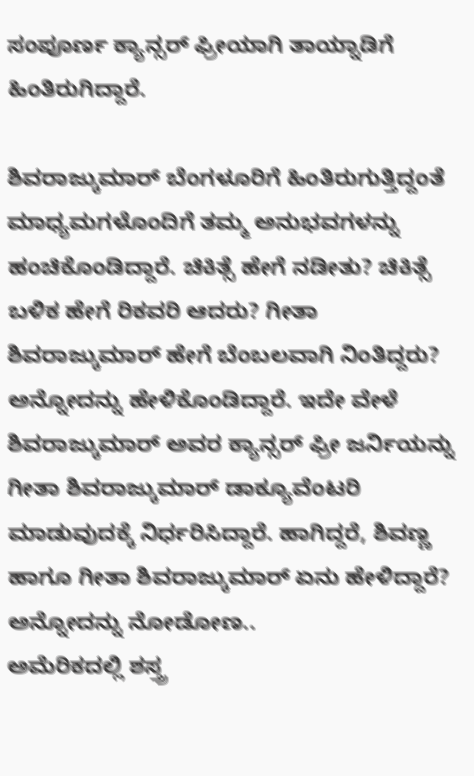ಸಂಪೂರ್ಣ ಕ್ಯಾನ್ಸರ್ ಫ್ರೀಯಾಗಿ ತಾಯ್ನಾಡಿಗೆ ಹಿಂತಿರುಗಿದ್ದಾರೆ.

ಶಿವರಾಜ್ಕುಮಾರ್ ಬೆಂಗಳೂರಿಗೆ ಹಿಂತಿರುಗುತ್ತಿದ್ದಂತೆ ಮಾಧ್ಯಮಗಳೊಂದಿಗೆ ತಮ್ಮ ಅನುಭವಗಳನ್ನು ಹಂಚಿಕೊಂಡಿದ್ದಾರೆ. ಚಿಕಿತ್ಸೆ ಹೇಗೆ ನಡೀತು? ಚಿಕಿತ್ಸೆ ಬಳಿಕ ಹೇಗೆ ರಿಕವರಿ ಆದರು? ಗೀತಾ ಶಿವರಾಜ್ಕುಮಾರ್ ಹೇಗೆ ಬೆಂಬಲವಾಗಿ ನಿಂತಿದ್ದರು? ಅನ್ನೋದನ್ನು ಹೇಳಿಕೊಂಡಿದ್ದಾರೆ. ಇದೇ ವೇಳೆ ಶಿವರಾಜ್ಕುಮಾರ್ ಅವರ ಕ್ಯಾನ್ಸರ್ ಫ್ರೀ ಜರ್ನಿಯನ್ನು ಗೀತಾ ಶಿವರಾಜ್ಕುಮಾರ್ ಡಾಕ್ಯೂವೆಂಟರಿ ಮಾಡುವುದಕ್ಕೆ ನಿರ್ಧರಿಸಿದ್ದಾರೆ. ಹಾಗಿದ್ದರೆ, ಶಿವಣ್ಣ ಹಾಗೂ ಗೀತಾ ಶಿವರಾಜ್ಕುಮಾರ್ ಏನು ಹೇಳಿದ್ದಾರೆ? ಅನ್ನೋದನ್ನು ನೋಡೋಣ..
ಅಮೆರಿಕದಲ್ಲಿ ಶಸ್ತ್ರ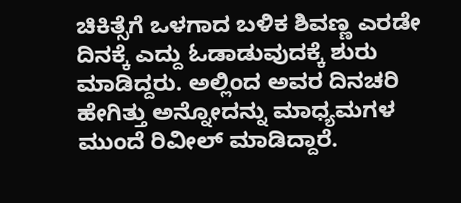ಚಿಕಿತ್ಸೆಗೆ ಒಳಗಾದ ಬಳಿಕ ಶಿವಣ್ಣ ಎರಡೇ ದಿನಕ್ಕೆ ಎದ್ದು ಓಡಾಡುವುದಕ್ಕೆ ಶುರು ಮಾಡಿದ್ದರು. ಅಲ್ಲಿಂದ ಅವರ ದಿನಚರಿ ಹೇಗಿತ್ತು ಅನ್ನೋದನ್ನು ಮಾಧ್ಯಮಗಳ ಮುಂದೆ ರಿವೀಲ್ ಮಾಡಿದ್ದಾರೆ.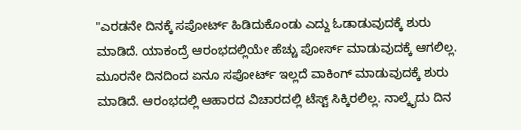"ಎರಡನೇ ದಿನಕ್ಕೆ ಸಪೋರ್ಟ್ ಹಿಡಿದುಕೊಂಡು ಎದ್ದು ಓಡಾಡುವುದಕ್ಕೆ ಶುರು ಮಾಡಿದೆ. ಯಾಕಂದ್ರೆ ಆರಂಭದಲ್ಲಿಯೇ ಹೆಚ್ಚು ಪೋರ್ಸ್ ಮಾಡುವುದಕ್ಕೆ ಆಗಲಿಲ್ಲ. ಮೂರನೇ ದಿನದಿಂದ ಏನೂ ಸಪೋರ್ಟ್ ಇಲ್ಲದೆ ವಾಕಿಂಗ್ ಮಾಡುವುದಕ್ಕೆ ಶುರು ಮಾಡಿದೆ. ಆರಂಭದಲ್ಲಿ ಆಹಾರದ ವಿಚಾರದಲ್ಲಿ ಟೆಸ್ಟ್ ಸಿಕ್ಕಿರಲಿಲ್ಲ. ನಾಲ್ಕೈದು ದಿನ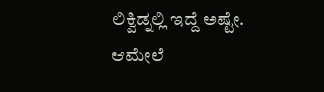ಲಿಕ್ವಿಡ್ನಲ್ಲಿ ಇದ್ದೆ ಅಷ್ಟೇ. ಆಮೇಲೆ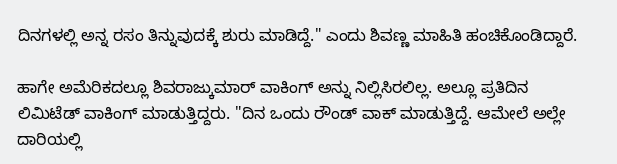ದಿನಗಳಲ್ಲಿ ಅನ್ನ ರಸಂ ತಿನ್ನುವುದಕ್ಕೆ ಶುರು ಮಾಡಿದ್ದೆ." ಎಂದು ಶಿವಣ್ಣ ಮಾಹಿತಿ ಹಂಚಿಕೊಂಡಿದ್ದಾರೆ.

ಹಾಗೇ ಅಮೆರಿಕದಲ್ಲೂ ಶಿವರಾಜ್ಕುಮಾರ್ ವಾಕಿಂಗ್ ಅನ್ನು ನಿಲ್ಲಿಸಿರಲಿಲ್ಲ. ಅಲ್ಲೂ ಪ್ರತಿದಿನ ಲಿಮಿಟೆಡ್ ವಾಕಿಂಗ್ ಮಾಡುತ್ತಿದ್ದರು. "ದಿನ ಒಂದು ರೌಂಡ್ ವಾಕ್ ಮಾಡುತ್ತಿದ್ದೆ. ಆಮೇಲೆ ಅಲ್ಲೇ ದಾರಿಯಲ್ಲಿ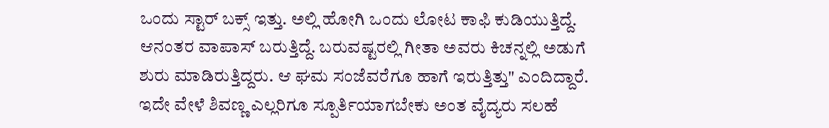ಒಂದು ಸ್ಟಾರ್ ಬಕ್ಸ್ ಇತ್ತು. ಅಲ್ಲಿ ಹೋಗಿ ಒಂದು ಲೋಟ ಕಾಫಿ ಕುಡಿಯುತ್ತಿದ್ದೆ. ಆನಂತರ ವಾಪಾಸ್ ಬರುತ್ತಿದ್ದೆ. ಬರುವಷ್ಟರಲ್ಲಿ ಗೀತಾ ಅವರು ಕಿಚನ್ನಲ್ಲಿ ಅಡುಗೆ ಶುರು ಮಾಡಿರುತ್ತಿದ್ದರು. ಆ ಘಮ ಸಂಜೆವರೆಗೂ ಹಾಗೆ ಇರುತ್ತಿತ್ತು" ಎಂದಿದ್ದಾರೆ.
ಇದೇ ವೇಳೆ ಶಿವಣ್ಣ ಎಲ್ಲರಿಗೂ ಸ್ಪೂರ್ತಿಯಾಗಬೇಕು ಅಂತ ವೈದ್ಯರು ಸಲಹೆ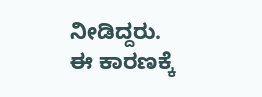ನೀಡಿದ್ದರು. ಈ ಕಾರಣಕ್ಕೆ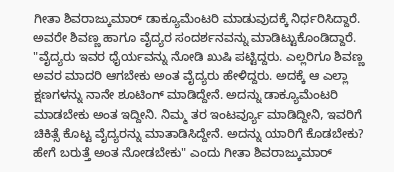ಗೀತಾ ಶಿವರಾಜ್ಕುಮಾರ್ ಡಾಕ್ಯೂಮೆಂಟರಿ ಮಾಡುವುದಕ್ಕೆ ನಿರ್ಧರಿಸಿದ್ದಾರೆ. ಅವರೇ ಶಿವಣ್ಣ ಹಾಗೂ ವೈದ್ಯರ ಸಂದರ್ಶನವನ್ನು ಮಾಡಿಟ್ಟುಕೊಂಡಿದ್ದಾರೆ. "ವೈದ್ಯರು ಇವರ ಧೈರ್ಯವನ್ನು ನೋಡಿ ಖುಷಿ ಪಟ್ಟಿದ್ದರು. ಎಲ್ಲರಿಗೂ ಶಿವಣ್ಣ ಅವರ ಮಾದರಿ ಆಗಬೇಕು ಅಂತ ವೈದ್ಯರು ಹೇಳಿದ್ದರು. ಅದಕ್ಕೆ ಆ ಎಲ್ಲಾ ಕ್ಷಣಗಳನ್ನು ನಾನೇ ಶೂಟಿಂಗ್ ಮಾಡಿದ್ದೇನೆ. ಅದನ್ನು ಡಾಕ್ಯೂಮೆಂಟರಿ ಮಾಡಬೇಕು ಅಂತ ಇದ್ದೀನಿ. ನಿಮ್ಮ ತರ ಇಂಟರ್ವ್ಯೂ ಮಾಡಿದ್ದೀನಿ, ಇವರಿಗೆ ಚಿಕಿತ್ಸೆ ಕೊಟ್ಟ ವೈದ್ಯರನ್ನು ಮಾತಾಡಿಸಿದ್ದೇನೆ. ಅದನ್ನು ಯಾರಿಗೆ ಕೊಡಬೇಕು? ಹೇಗೆ ಬರುತ್ತೆ ಅಂತ ನೋಡಬೇಕು" ಎಂದು ಗೀತಾ ಶಿವರಾಜ್ಕುಮಾರ್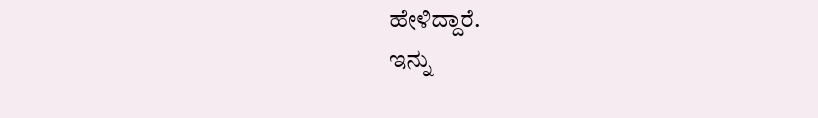ಹೇಳಿದ್ದಾರೆ.
ಇನ್ನು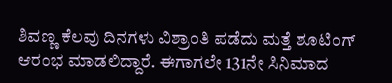ಶಿವಣ್ಣ ಕೆಲವು ದಿನಗಳು ವಿಶ್ರಾಂತಿ ಪಡೆದು ಮತ್ತೆ ಶೂಟಿಂಗ್ ಆರಂಭ ಮಾಡಲಿದ್ದಾರೆ. ಈಗಾಗಲೇ 131ನೇ ಸಿನಿಮಾದ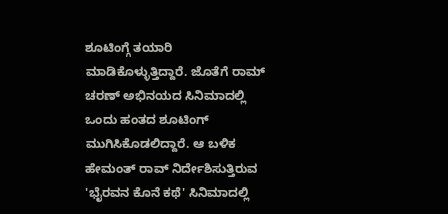ಶೂಟಿಂಗ್ಗೆ ತಯಾರಿ ಮಾಡಿಕೊಳ್ಳುತ್ತಿದ್ದಾರೆ. ಜೊತೆಗೆ ರಾಮ್ ಚರಣ್ ಅಭಿನಯದ ಸಿನಿಮಾದಲ್ಲಿ ಒಂದು ಹಂತದ ಶೂಟಿಂಗ್ ಮುಗಿಸಿಕೊಡಲಿದ್ದಾರೆ. ಆ ಬಳಿಕ ಹೇಮಂತ್ ರಾವ್ ನಿರ್ದೇಶಿಸುತ್ತಿರುವ 'ಭೈರವನ ಕೊನೆ ಕಥೆ' ಸಿನಿಮಾದಲ್ಲಿ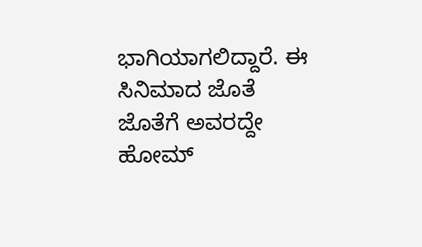ಭಾಗಿಯಾಗಲಿದ್ದಾರೆ. ಈ ಸಿನಿಮಾದ ಜೊತೆ ಜೊತೆಗೆ ಅವರದ್ದೇ ಹೋಮ್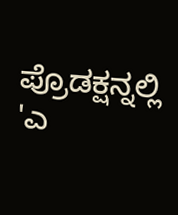ಪ್ರೊಡಕ್ಷನ್ನಲ್ಲಿ 'ಎ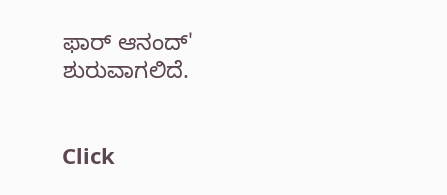ಫಾರ್ ಆನಂದ್' ಶುರುವಾಗಲಿದೆ.


Click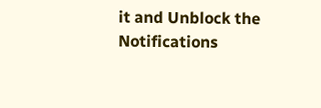it and Unblock the Notifications